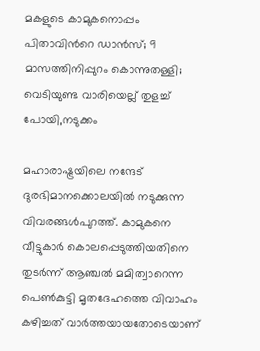മകളുടെ കാമുകനൊപ്പം പിതാവിന്‍റെ ഡാന്‍സ്; 9 മാസത്തിനിപ്പുറം കൊന്നുതള്ളി; വെടിയുണ്ട വാരിയെല്ല് തുളച്ച് പോയി,നടുക്കം

മഹാരാഷ്ട്രയിലെ നന്ദേട് ദുരഭിമാനക്കൊലയില്‍ നടുക്കുന്ന വിവരങ്ങള്‍പുറത്ത്. കാമുകനെ വീട്ടുകാര്‍ കൊലപ്പെടുത്തിയതിനെ തുടര്‍ന്ന് ആഞ്ചല്‍ മമിത്വാറെന്ന പെണ്‍കുട്ടി മൃതദേഹത്തെ വിവാഹം കഴിച്ചത് വാര്‍ത്തയായതോടെയാണ്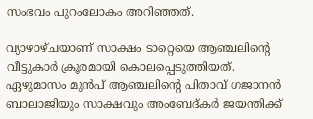സംഭവം പുറംലോകം അറിഞ്ഞത്.

വ്യാഴാഴ്ചയാണ് സാക്ഷം ടാറ്റെയെ ആഞ്ചലിന്‍റെ വീട്ടുകാര്‍ ക്രൂരമായി കൊലപ്പെടുത്തിയത്.  ഏഴുമാസം മുന്‍പ് ആഞ്ചലിന്‍റെ പിതാവ് ഗജാനന്‍ ബാലാജിയും സാക്ഷവും അംബേദ്കര്‍ ജയന്തിക്ക്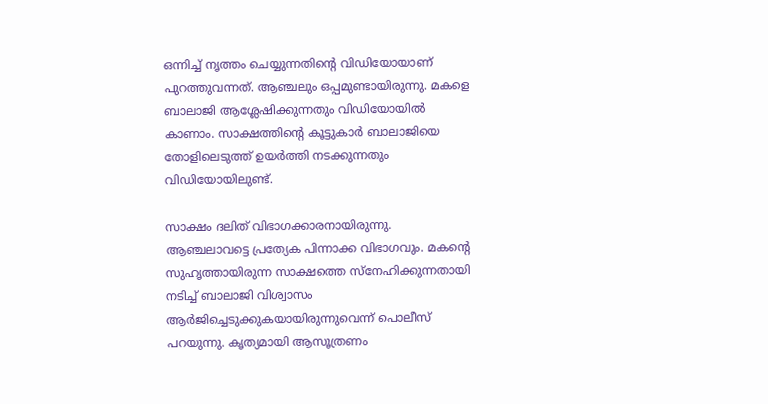ഒന്നിച്ച് ന‍ൃത്തം ചെയ്യുന്നതിന്‍റെ വിഡിയോയാണ് പുറത്തുവന്നത്. ആഞ്ചലും ഒപ്പമുണ്ടായിരുന്നു. മകളെ ബാലാജി ആശ്ലേഷിക്കുന്നതും വിഡിയോയില്‍ കാണാം. സാക്ഷത്തിന്റെ കൂട്ടുകാര്‍ ബാലാജിയെ തോളിലെടുത്ത് ഉയര്‍ത്തി നടക്കുന്നതും വിഡിയോയിലുണ്ട്.

സാക്ഷം ദലിത് വിഭാഗക്കാരനായിരുന്നു. ആഞ്ചലാവട്ടെ പ്രത്യേക പിന്നാക്ക വിഭാഗവും. മകന്‍റെ സുഹൃത്തായിരുന്ന സാക്ഷത്തെ സ്നേഹിക്കുന്നതായി നടിച്ച് ബാലാജി വിശ്വാസം ആര്‍ജിച്ചെടുക്കുകയായിരുന്നുവെന്ന് പൊലീസ് പറയുന്നു. കൃത്യമായി ആസൂത്രണം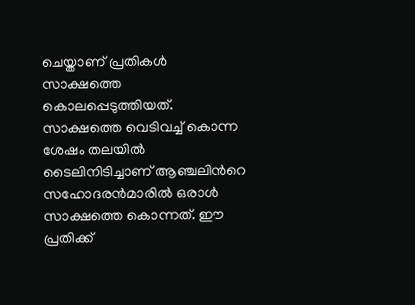ചെയ്താണ് പ്രതികള്‍ സാക്ഷത്തെ കൊലപ്പെടുത്തിയത്. സാക്ഷത്തെ വെടിവച്ച് കൊന്ന ശേഷം തലയില്‍ ടൈലിനിടിച്ചാണ് ആഞ്ചലിന്‍റെ സഹോദരന്‍മാരില്‍ ഒരാള്‍ സാക്ഷത്തെ കൊന്നത്. ഈ പ്രതിക്ക്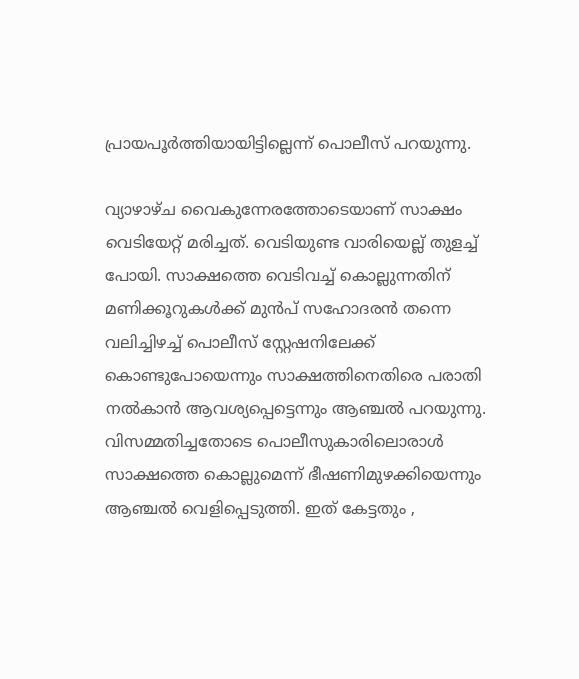പ്രായപൂര്‍ത്തിയായിട്ടില്ലെന്ന് പൊലീസ് പറയുന്നു.

വ്യാഴാഴ്ച വൈകുന്നേരത്തോടെയാണ് സാക്ഷം വെടിയേറ്റ് മരിച്ചത്. വെടിയുണ്ട വാരിയെല്ല് തുളച്ച് പോയി. സാക്ഷത്തെ വെടിവച്ച് കൊല്ലുന്നതിന് മണിക്കൂറുകള്‍ക്ക് മുന്‍പ് സഹോദരന്‍ തന്നെ വലിച്ചിഴച്ച് പൊലീസ് സ്റ്റേഷനിലേക്ക് കൊണ്ടുപോയെന്നും സാക്ഷത്തിനെതിരെ പരാതി നല്‍കാന്‍ ആവശ്യപ്പെട്ടെന്നും ആഞ്ചല്‍ പറയുന്നു. വിസമ്മതിച്ചതോടെ പൊലീസുകാരിലൊരാള്‍ സാക്ഷത്തെ കൊല്ലുമെന്ന് ഭീഷണിമുഴക്കിയെന്നും ആഞ്ചല്‍ വെളിപ്പെടുത്തി. ഇത് കേട്ടതും ,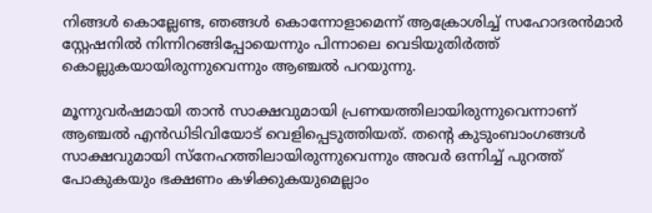നിങ്ങള്‍ കൊല്ലേണ്ട, ഞങ്ങള്‍ കൊന്നോളാമെന്ന് ആക്രോശിച്ച് സഹോദരന്‍മാര്‍ സ്റ്റേഷനില്‍ നിന്നിറങ്ങിപ്പോയെന്നും പിന്നാലെ വെടിയുതിര്‍ത്ത് കൊല്ലുകയായിരുന്നുവെന്നും ആഞ്ചല്‍ പറയുന്നു.

മൂന്നുവര്‍ഷമായി താന്‍ സാക്ഷവുമായി പ്രണയത്തിലായിരുന്നുവെന്നാണ് ആഞ്ചല്‍ എന്‍ഡിടിവിയോട് വെളിപ്പെടുത്തിയത്. തന്‍റെ കുടുംബാംഗങ്ങള്‍ സാക്ഷവുമായി സ്നേഹത്തിലായിരുന്നുവെന്നും അവര്‍ ഒന്നിച്ച് പുറത്ത് പോകുകയും ഭക്ഷണം കഴിക്കുകയുമെല്ലാം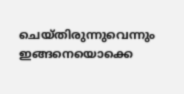ചെയ്തിരുന്നുവെന്നും ഇങ്ങനെയൊക്കെ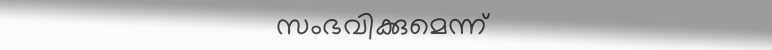സംഭവിക്കുമെന്ന്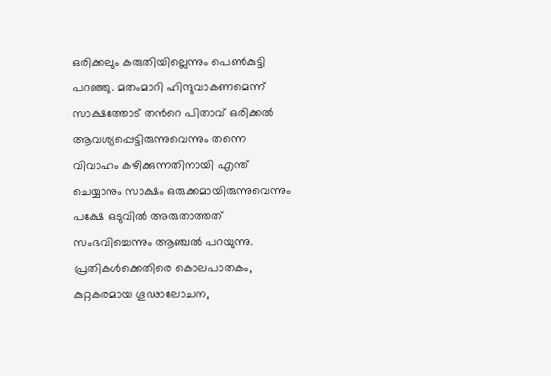ഒരിക്കലും കരുതിയില്ലെന്നും പെണ്‍കുട്ടി പറഞ്ഞു. മതംമാറി ഹിന്ദുവാകണമെന്ന് സാക്ഷത്തോട് തന്‍റെ പിതാവ് ഒരിക്കല്‍ ആവശ്യപ്പെട്ടിരുന്നുവെന്നും തന്നെ വിവാഹം കഴിക്കുന്നതിനായി എന്ത് ചെയ്യാനും സാക്ഷം ഒരുക്കമായിരുന്നുവെന്നും പക്ഷേ ഒടുവില്‍ അരുതാത്തത് സംഭവിച്ചെന്നും ആഞ്ചല്‍ പറയുന്നു. പ്രതികള്‍ക്കെതിരെ കൊലപാതകം, കുറ്റകരമായ ഗൂഢാലോചന,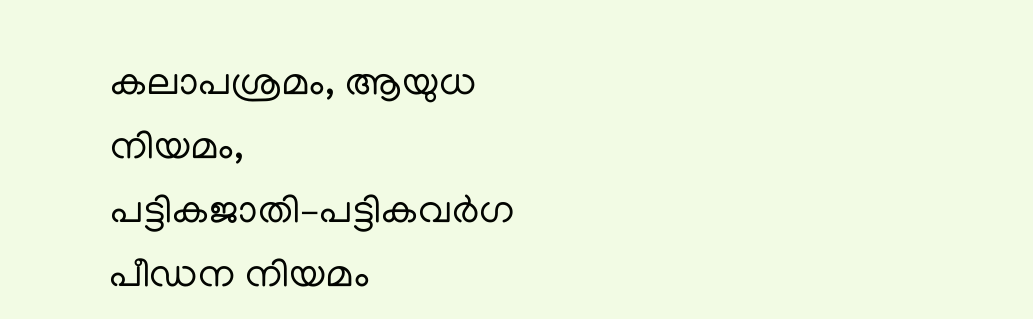കലാപശ്രമം, ആയുധ നിയമം, പട്ടികജാതി–പട്ടികവര്‍ഗ പീഡന നിയമം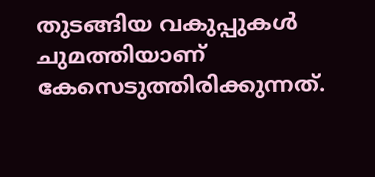തുടങ്ങിയ വകുപ്പുകള്‍ ചുമത്തിയാണ് കേസെടുത്തിരിക്കുന്നത്.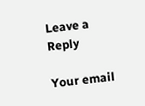Leave a Reply

Your email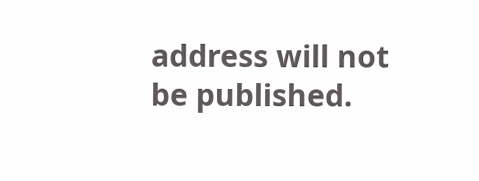address will not be published.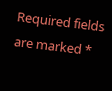Required fields are marked *